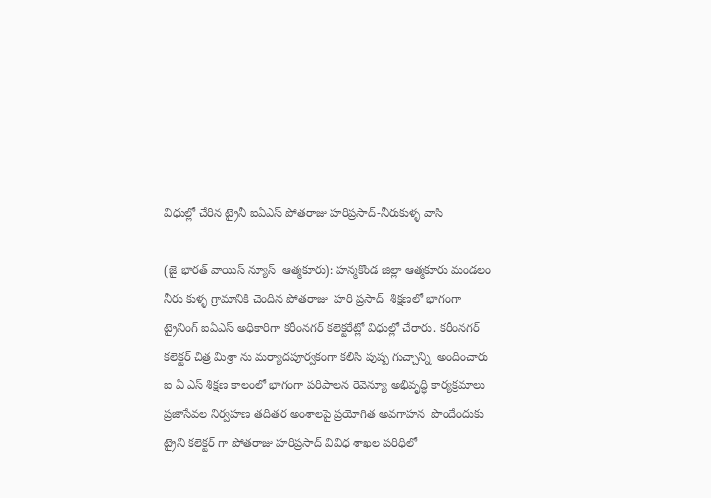విధుల్లో చేరిన ట్రైనీ ఐఏఎస్ పోతరాజు హరిప్రసాద్-నీరుకుళ్ళ వాసి

(జై భారత్ వాయిస్ న్యూస్  ఆత్మకూరు): హన్మకొండ జిల్లా ఆత్మకూరు మండలం నీరు కుళ్ళ గ్రామానికి చెందిన పోతరాజు  హరి ప్రసాద్  శిక్షణలో భాగంగా ట్రైనింగ్ ఐఏఎస్ అధికారిగా కరీంనగర్ కలెక్టరేట్లో విధుల్లో చేరారు. కరీంనగర్ కలెక్టర్ చిత్ర మిశ్రా ను మర్యాదపూర్వకంగా కలిసి పుష్ప గుచ్చాన్ని  అందించారు ఐ ఏ ఎస్ శిక్షణ కాలంలో భాగంగా పరిపాలన రెవెన్యూ అభివృద్ధి కార్యక్రమాలు ప్రజాసేవల నిర్వహణ తదితర అంశాలపై ప్రయోగిత అవగాహన  పొందేందుకు ట్రైని కలెక్టర్ గా పోతరాజు హరిప్రసాద్ వివిధ శాఖల పరిధిలో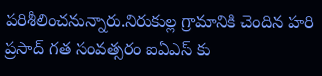పరిశీలించనున్నారు.నిరుకుల్ల గ్రామానికి చెందిన హరి ప్రసాద్ గత సంవత్సరం ఐఏఎస్ కు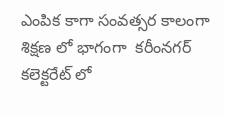ఎంపిక కాగా సంవత్సర కాలంగా శిక్షణ లో భాగంగా  కరీంనగర్ కలెక్టరేట్ లో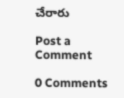చేరారు

Post a Comment

0 Comments